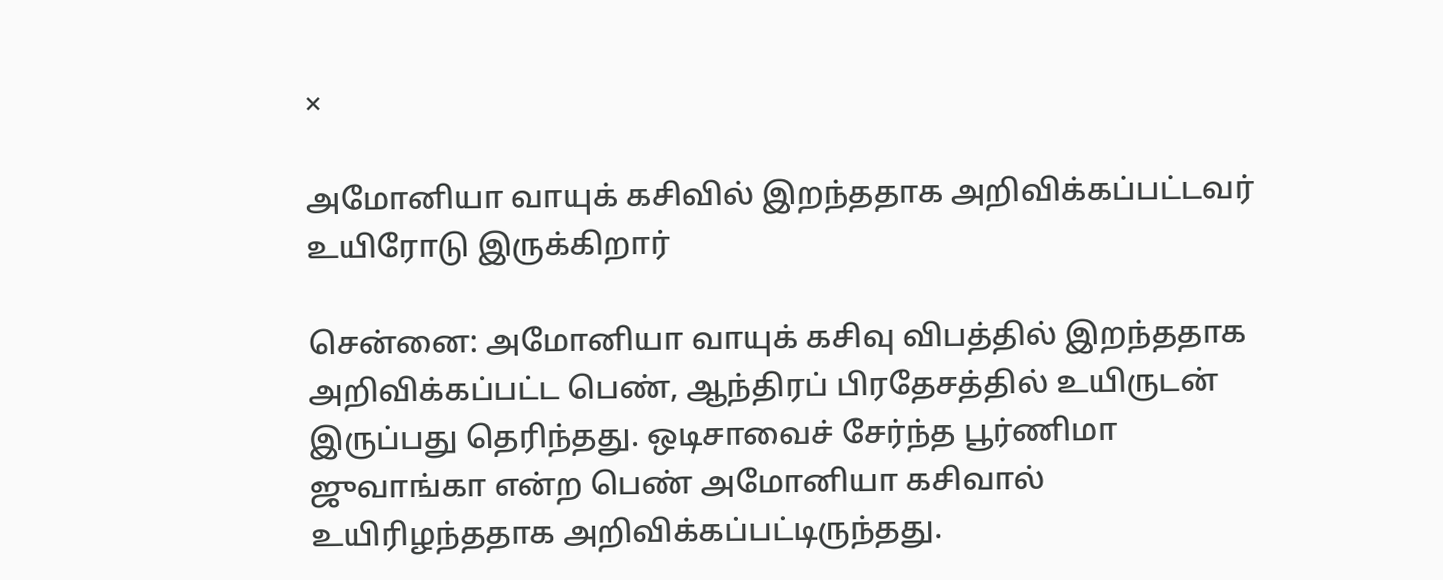×

அமோனியா வாயுக் கசிவில் இறந்ததாக அறிவிக்கப்பட்டவர் உயிரோடு இருக்கிறார்

சென்னை: அமோனியா வாயுக் கசிவு விபத்தில் இறந்ததாக அறிவிக்கப்பட்ட பெண், ஆந்திரப் பிரதேசத்தில் உயிருடன் இருப்பது தெரிந்தது. ஒடிசாவைச் சேர்ந்த பூர்ணிமா ஜுவாங்கா என்ற பெண் அமோனியா கசிவால் உயிரிழந்ததாக அறிவிக்கப்பட்டிருந்தது.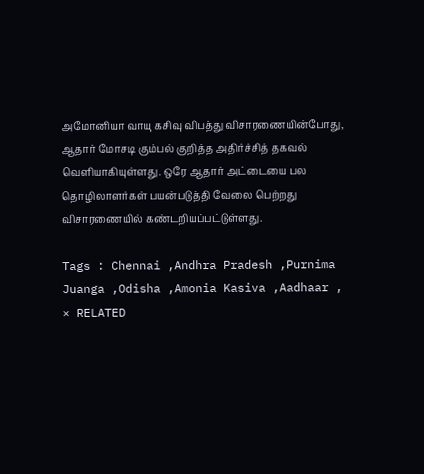அமோனியா வாயு கசிவு விபத்து விசாரணையின்போது, ஆதார் மோசடி கும்பல் குறித்த அதிர்ச்சித் தகவல் வெளியாகியுள்ளது. ஒரே ஆதார் அட்டையை பல தொழிலாளர்கள் பயன்படுத்தி வேலை பெற்றது விசாரணையில் கண்டறியப்பட்டுள்ளது.

Tags : Chennai ,Andhra Pradesh ,Purnima Juanga ,Odisha ,Amonia Kasiva ,Aadhaar ,
× RELATED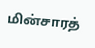மின்சாரத்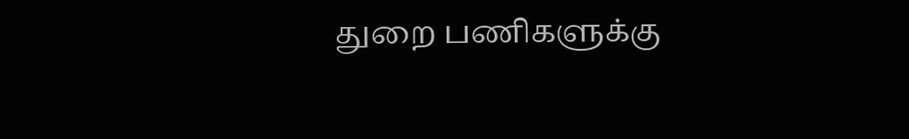துறை பணிகளுக்கு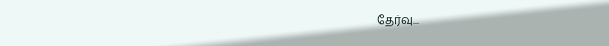தேர்வு...